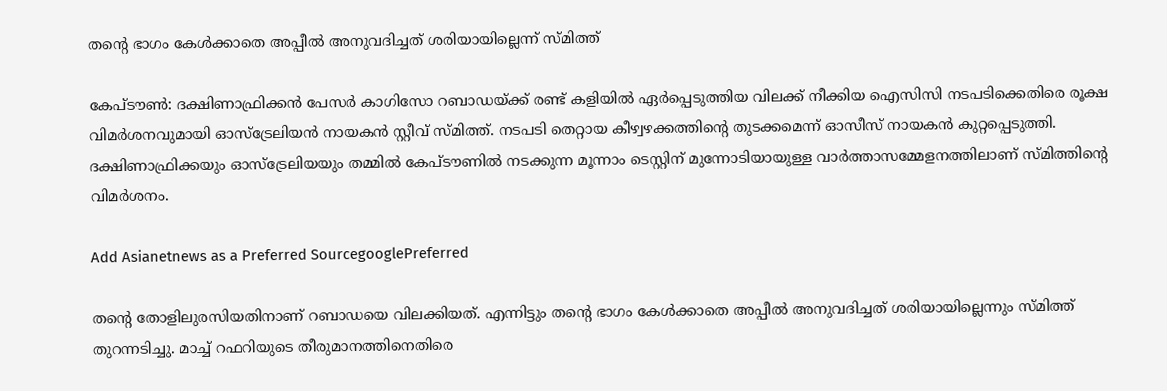തന്‍റെ ഭാഗം കേള്‍ക്കാതെ അപ്പീല്‍ അനുവദിച്ചത് ശരിയായില്ലെന്ന് സ്മിത്ത്

കേപ്ടൗണ്‍: ദക്ഷിണാഫ്രിക്കന്‍ പേസര്‍ കാഗിസോ റബാഡയ്ക്ക് രണ്ട് കളിയില്‍ ഏര്‍പ്പെടുത്തിയ വിലക്ക് നീക്കിയ ഐസിസി നടപടിക്കെതിരെ രൂക്ഷ വിമര്‍ശനവുമായി ഓസ്ട്രേലിയന്‍ നായകന്‍ സ്റ്റീവ് സ്മിത്ത്. നടപടി തെറ്റായ കീഴ്വഴക്കത്തിന്‍റെ തുടക്കമെന്ന് ഓസീസ് നായകന്‍ കുറ്റപ്പെടുത്തി. ദക്ഷിണാഫ്രിക്കയും ഓസ്ട്രേലിയയും തമ്മില്‍ കേപ്ടൗണില്‍ നടക്കുന്ന മൂന്നാം ടെസ്റ്റിന് മുന്നോടിയായുള്ള വാര്‍ത്താസമ്മേളനത്തിലാണ് സ്മിത്തിന്‍റെ വിമര്‍ശനം.

Add Asianetnews as a Preferred SourcegooglePreferred

തന്‍റെ തോളിലുരസിയതിനാണ് റബാഡയെ വിലക്കിയത്. എന്നിട്ടും തന്‍റെ ഭാഗം കേള്‍ക്കാതെ അപ്പീല്‍ അനുവദിച്ചത് ശരിയായില്ലെന്നും സ്മിത്ത് തുറന്നടിച്ചു. മാച്ച് റഫറിയുടെ തീരുമാനത്തിനെതിരെ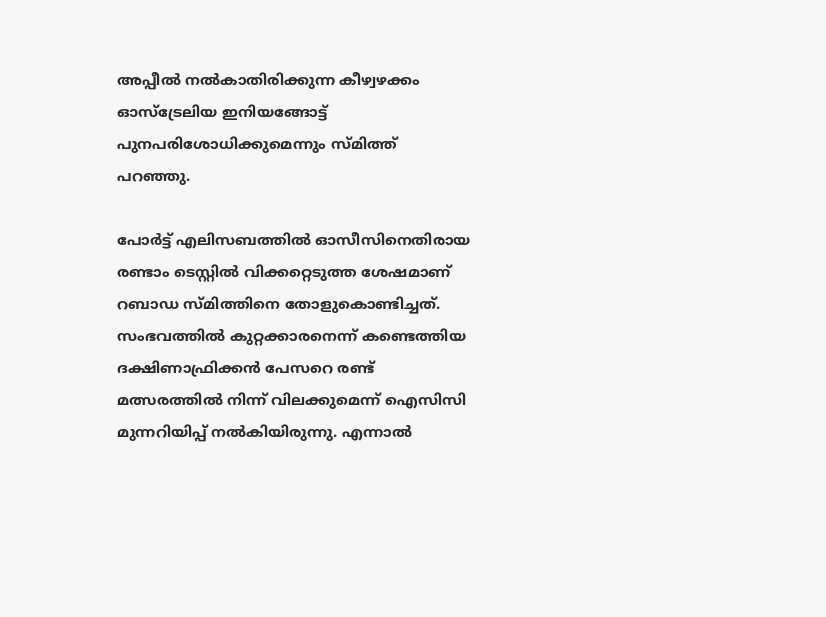അപ്പീല്‍ നല്‍കാതിരിക്കുന്ന കീഴ്വഴക്കം ഓസ്ട്രേലിയ ഇനിയങ്ങോട്ട് പുനപരിശോധിക്കുമെന്നും സ്മിത്ത് പറഞ്ഞു.

പോര്‍ട്ട് എലിസബത്തില്‍ ഓസീസിനെതിരായ രണ്ടാം ടെസ്റ്റില്‍ വിക്കറ്റെടുത്ത ശേഷമാണ് റബാഡ സ്മിത്തിനെ തോളുകൊണ്ടിച്ചത്. സംഭവത്തില്‍ കുറ്റക്കാരനെന്ന് കണ്ടെത്തിയ ദക്ഷിണാഫ്രിക്കന്‍ പേസറെ രണ്ട് മത്സരത്തില്‍ നിന്ന് വിലക്കുമെന്ന് ഐസിസി മുന്നറിയിപ്പ് നല്‍കിയിരുന്നു. എന്നാല്‍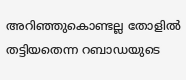അറിഞ്ഞുകൊണ്ടല്ല തോളില്‍ തട്ടിയതെന്ന റബാഡയുടെ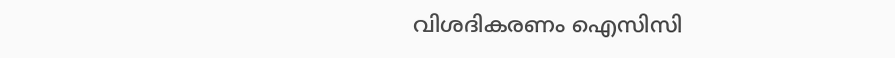വിശദികരണം ഐസിസി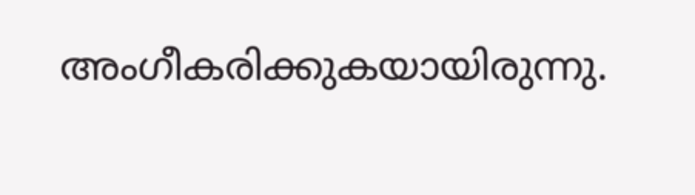അംഗീകരിക്കുകയായിരുന്നു.